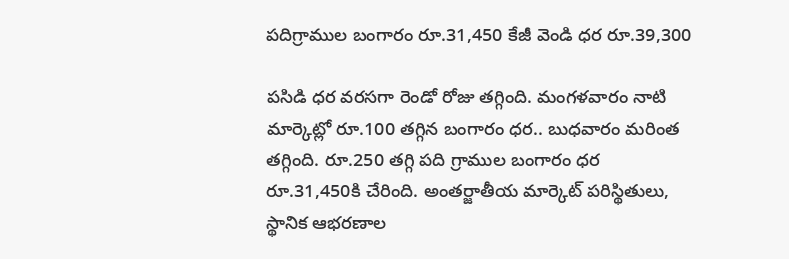పదిగ్రాముల బంగారం రూ.31,450 కేజీ వెండి ధర రూ.39,300

పసిడి ధర వరసగా రెండో రోజు తగ్గింది. మంగళవారం నాటి మార్కెట్లో రూ.100 తగ్గిన బంగారం ధర.. బుధవారం మరింత తగ్గింది. రూ.250 తగ్గి పది గ్రాముల బంగారం ధర రూ.31,450కి చేరింది. అంతర్జాతీయ మార్కెట్ పరిస్థితులు, స్థానిక ఆభరణాల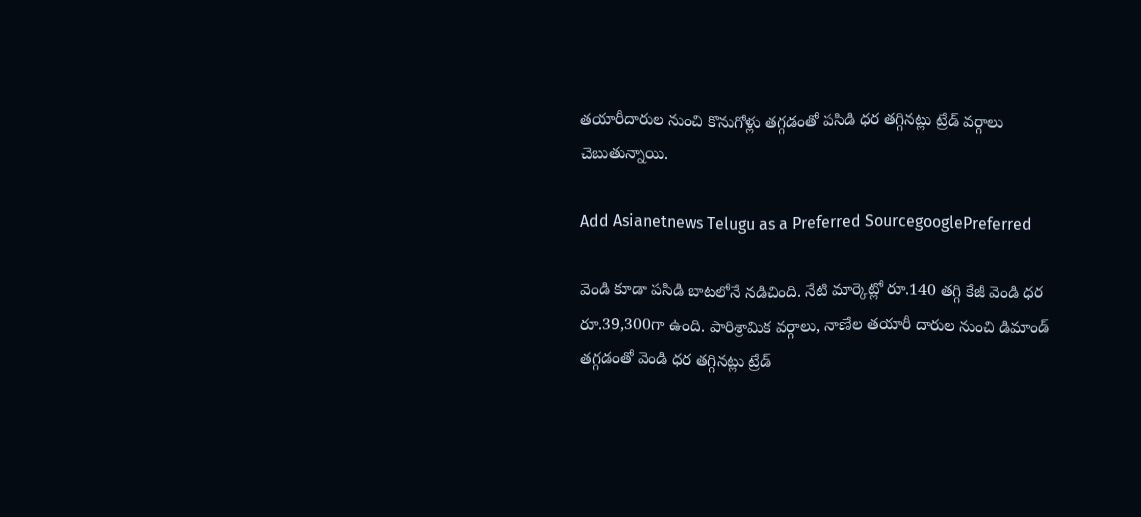తయారీదారుల నుంచి కొనుగోళ్లు తగ్గడంతో పసిడి ధర తగ్గినట్లు ట్రేడ్ వర్గాలు చెబుతున్నాయి.

Add Asianetnews Telugu as a Preferred SourcegooglePreferred

వెండి కూడా పసిడి బాటలోనే నడిచింది. నేటి మార్కెట్లో రూ.140 తగ్గి కేజీ వెండి ధర రూ.39,300గా ఉంది. పారిశ్రామిక వర్గాలు, నాణేల తయారీ దారుల నుంచి డిమాండ్ తగ్గడంతో వెండి ధర తగ్గినట్లు ట్రేడ్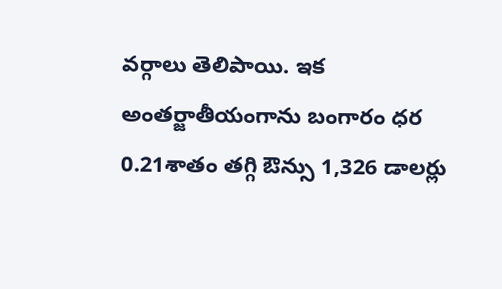వర్గాలు తెలిపాయి. ఇక అంతర్జాతీయంగాను బంగారం ధర 0.21శాతం తగ్గి ఔన్సు 1,326 డాలర్లు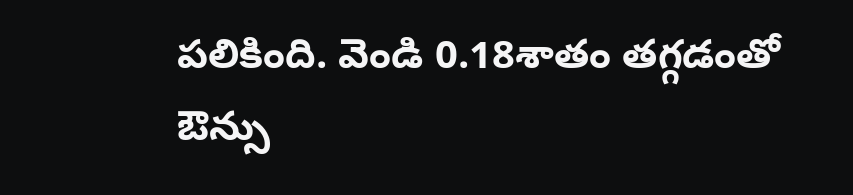పలికింది. వెండి 0.18శాతం తగ్గడంతో ఔన్సు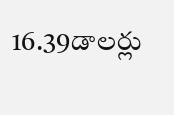16.39డాలర్లు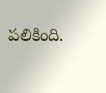పలికింది.